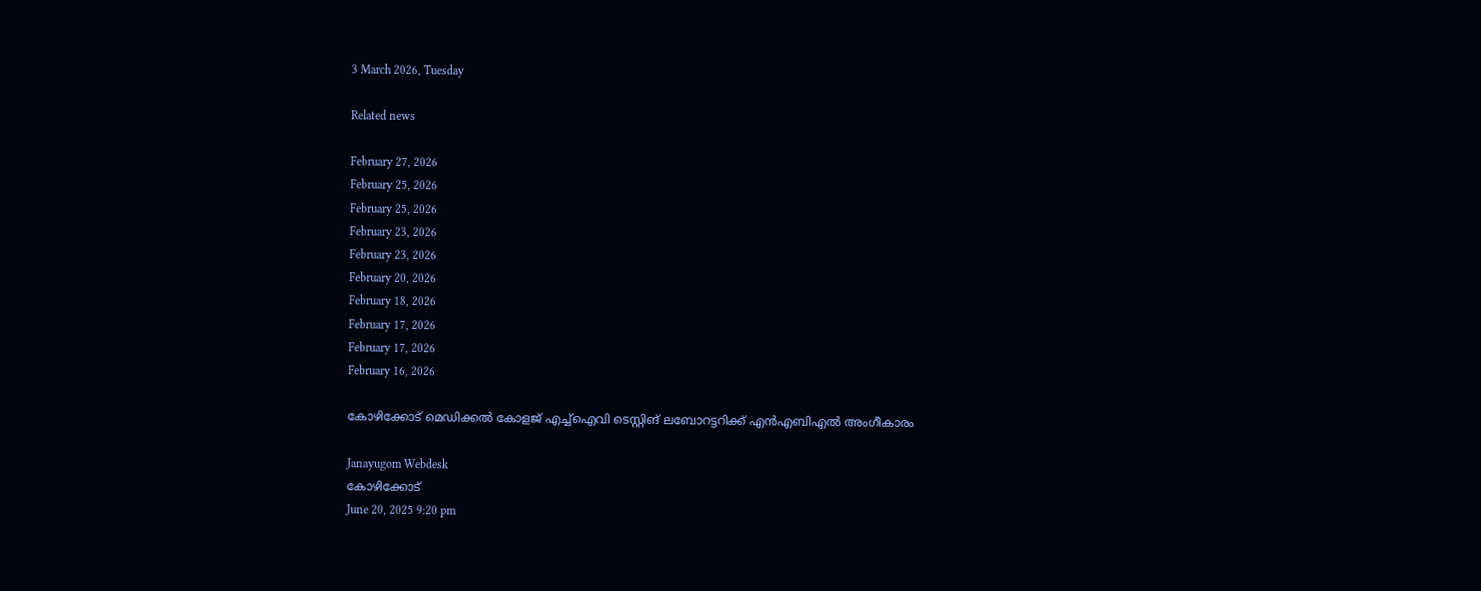3 March 2026, Tuesday

Related news

February 27, 2026
February 25, 2026
February 25, 2026
February 23, 2026
February 23, 2026
February 20, 2026
February 18, 2026
February 17, 2026
February 17, 2026
February 16, 2026

കോഴിക്കോട് മെഡിക്കൽ കോളജ് എച്ച്ഐവി ടെസ്റ്റിങ് ലബോറട്ടറിക്ക് എൻഎബിഎൽ അംഗീകാരം

Janayugom Webdesk
കോഴിക്കോട്
June 20, 2025 9:20 pm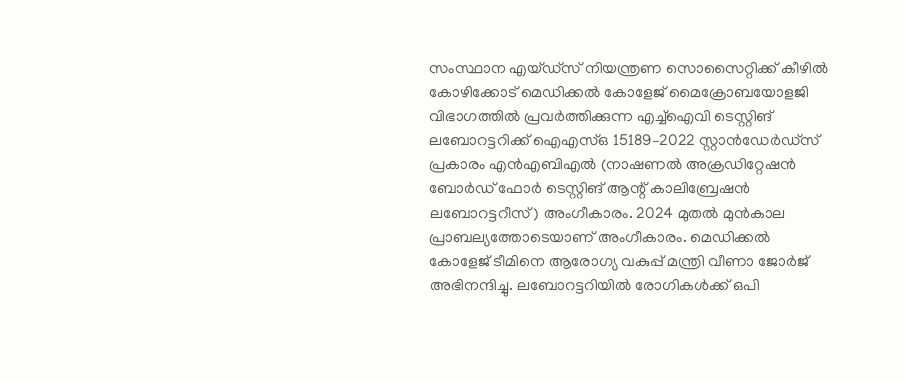സംസ്ഥാന എയ്ഡ്സ് നിയന്ത്രണ സൊസൈറ്റിക്ക് കീഴിൽ കോഴിക്കോട് മെഡിക്കൽ കോളേജ് മൈക്രോബയോളജി വിഭാഗത്തിൽ പ്രവർത്തിക്കുന്ന എച്ച്ഐവി ടെസ്റ്റിങ് ലബോറട്ടറിക്ക് ഐഎസ്ഒ 15189–2022 സ്റ്റാൻഡേർഡ്സ് പ്രകാരം എൻഎബിഎൽ (നാഷണൽ അക്രഡിറ്റേഷൻ ബോർഡ് ഫോർ ടെസ്റ്റിങ് ആന്റ് കാലിബ്രേഷൻ ലബോറട്ടറീസ്) അംഗീകാരം. 2024 മുതൽ മുൻകാല പ്രാബല്യത്തോടെയാണ് അംഗീകാരം. മെഡിക്കൽ കോളേജ് ടീമിനെ ആരോഗ്യ വകുപ്പ് മന്ത്രി വീണാ ജോർജ് അഭിനന്ദിച്ചു. ലബോറട്ടറിയിൽ രോഗികൾക്ക് ഒപി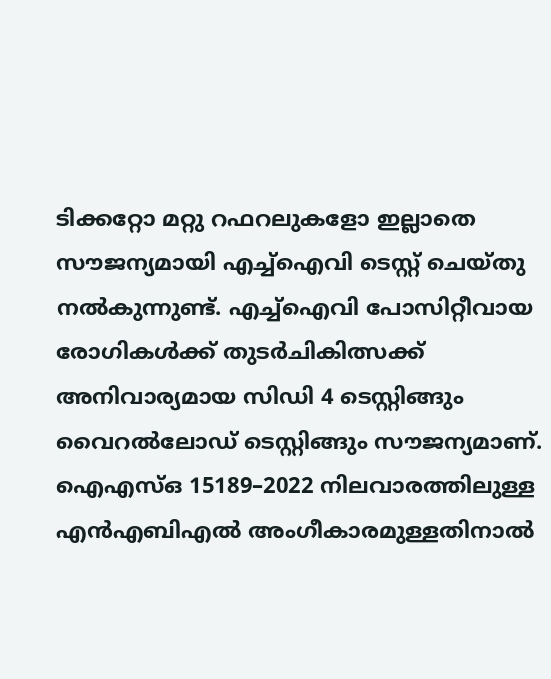ടിക്കറ്റോ മറ്റു റഫറലുകളോ ഇല്ലാതെ സൗജന്യമായി എച്ച്ഐവി ടെസ്റ്റ് ചെയ്തു നൽകുന്നുണ്ട്. എച്ച്ഐവി പോസിറ്റീവായ രോഗികൾക്ക് തുടർചികിത്സക്ക് അനിവാര്യമായ സിഡി 4 ടെസ്റ്റിങ്ങും വൈറൽലോഡ് ടെസ്റ്റിങ്ങും സൗജന്യമാണ്. ഐഎസ്ഒ 15189–2022 നിലവാരത്തിലുള്ള എൻഎബിഎൽ അംഗീകാരമുള്ളതിനാൽ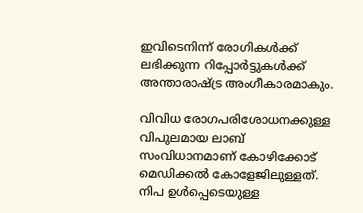ഇവിടെനിന്ന് രോഗികൾക്ക് ലഭിക്കുന്ന റിപ്പോർട്ടുകൾക്ക് അന്താരാഷ്ട്ര അംഗീകാരമാകും.

വിവിധ രോഗപരിശോധനക്കുള്ള വിപുലമായ ലാബ് സംവിധാനമാണ് കോഴിക്കോട് മെഡിക്കൽ കോളേജിലുള്ളത്. നിപ ഉൾപ്പെടെയുള്ള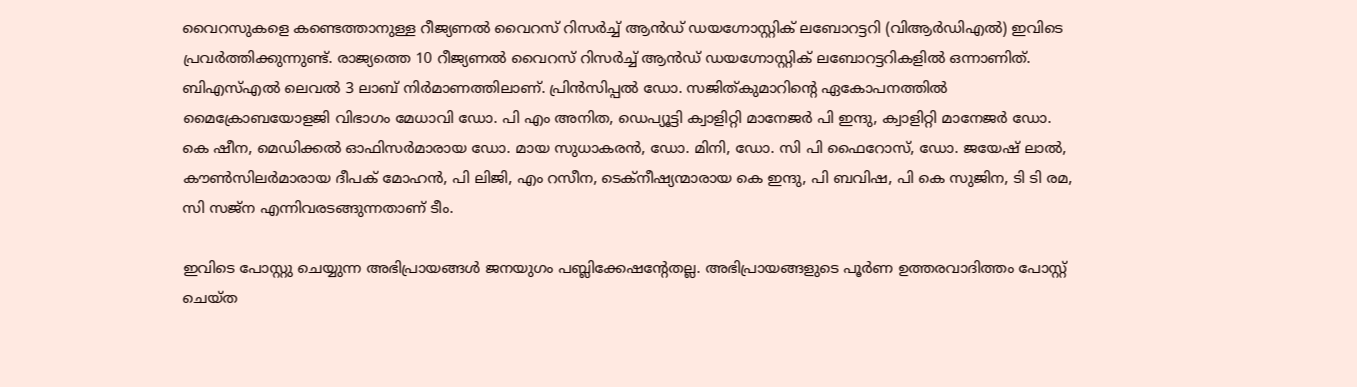വൈറസുകളെ കണ്ടെത്താനുള്ള റീജ്യണൽ വൈറസ് റിസർച്ച് ആൻഡ് ഡയഗ്നോസ്റ്റിക് ലബോറട്ടറി (വിആർഡിഎൽ) ഇവിടെ പ്രവർത്തിക്കുന്നുണ്ട്. രാജ്യത്തെ 10 റീജ്യണൽ വൈറസ് റിസർച്ച് ആൻഡ് ഡയഗ്നോസ്റ്റിക് ലബോറട്ടറികളിൽ ഒന്നാണിത്. ബിഎസ്എൽ ലെവൽ 3 ലാബ് നിർമാണത്തിലാണ്. പ്രിൻസിപ്പൽ ഡോ. സജിത്കുമാറിന്റെ ഏകോപനത്തിൽ മൈക്രോബയോളജി വിഭാഗം മേധാവി ഡോ. പി എം അനിത, ഡെപ്യൂട്ടി ക്വാളിറ്റി മാനേജർ പി ഇന്ദു, ക്വാളിറ്റി മാനേജർ ഡോ. കെ ഷീന, മെഡിക്കൽ ഓഫിസർമാരായ ഡോ. മായ സുധാകരൻ, ഡോ. മിനി, ഡോ. സി പി ഫൈറോസ്, ഡോ. ജയേഷ് ലാൽ, കൗൺസിലർമാരായ ദീപക് മോഹൻ, പി ലിജി, എം റസീന, ടെക്നീഷ്യന്മാരായ കെ ഇന്ദു, പി ബവിഷ, പി കെ സുജിന, ടി ടി രമ, സി സജ്ന എന്നിവരടങ്ങുന്നതാണ് ടീം.

ഇവിടെ പോസ്റ്റു ചെയ്യുന്ന അഭിപ്രായങ്ങള്‍ ജനയുഗം പബ്ലിക്കേഷന്റേതല്ല. അഭിപ്രായങ്ങളുടെ പൂര്‍ണ ഉത്തരവാദിത്തം പോസ്റ്റ് ചെയ്ത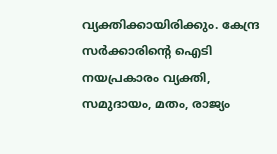വ്യക്തിക്കായിരിക്കും. കേന്ദ്ര സര്‍ക്കാരിന്റെ ഐടി നയപ്രകാരം വ്യക്തി, സമുദായം, മതം, രാജ്യം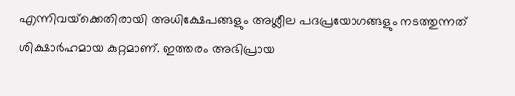എന്നിവയ്‌ക്കെതിരായി അധിക്ഷേപങ്ങളും അശ്ലീല പദപ്രയോഗങ്ങളും നടത്തുന്നത് ശിക്ഷാര്‍ഹമായ കുറ്റമാണ്. ഇത്തരം അഭിപ്രായ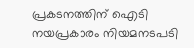പ്രകടനത്തിന് ഐടി നയപ്രകാരം നിയമനടപടി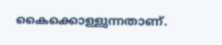കൈക്കൊള്ളുന്നതാണ്.